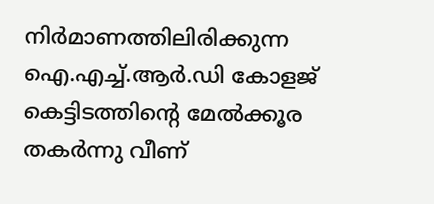നിർമാണത്തിലിരിക്കുന്ന ഐ.എച്ച്.ആർ.ഡി കോളജ് കെട്ടിടത്തിന്റെ മേൽക്കൂര തകർന്നു വീണ്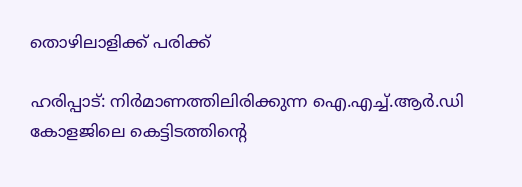തൊഴിലാളിക്ക് പരിക്ക്

ഹരിപ്പാട്: നിർമാണത്തിലിരിക്കുന്ന ഐ.എച്ച്.ആർ.ഡി കോളജിലെ കെട്ടിടത്തിന്റെ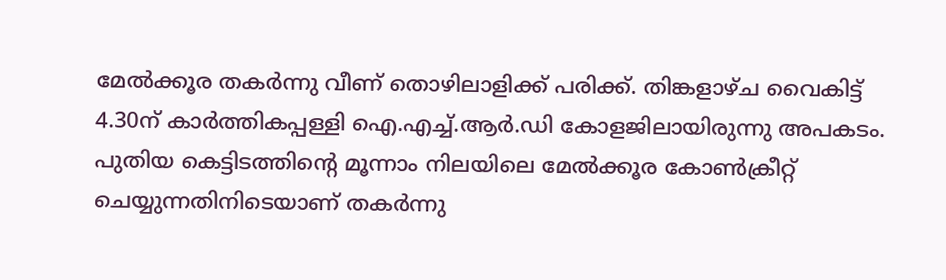മേൽക്കൂര തകർന്നു വീണ് തൊഴിലാളിക്ക് പരിക്ക്. തിങ്കളാഴ്ച വൈകിട്ട് 4.30ന് കാർത്തികപ്പള്ളി ഐ.എച്ച്.ആർ.ഡി കോളജിലായിരുന്നു അപകടം. പുതിയ കെട്ടിടത്തിന്റെ മൂന്നാം നിലയിലെ മേൽക്കൂര കോൺക്രീറ്റ് ചെയ്യുന്നതിനിടെയാണ് തകർന്നു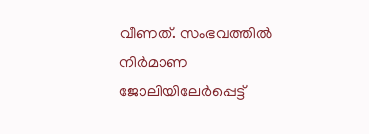വീണത്. സംഭവത്തിൽ നിർമാണ ജോലിയിലേർപ്പെട്ട്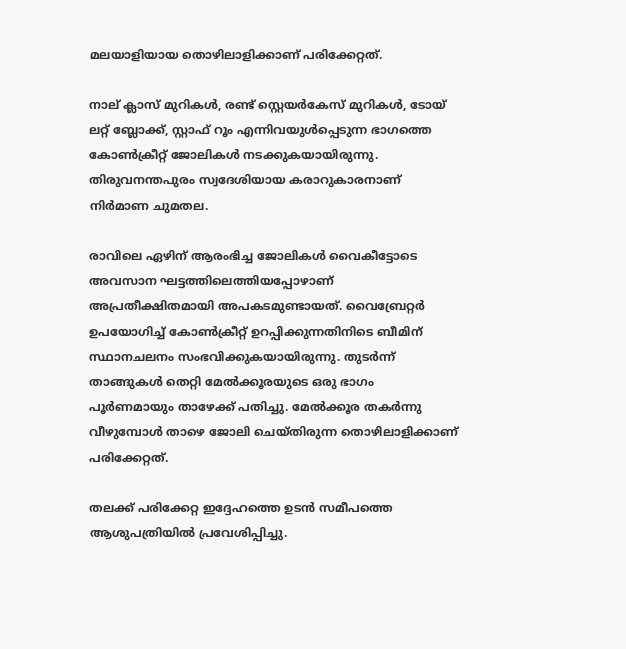മലയാളിയായ തൊഴിലാളിക്കാണ് പരിക്കേറ്റത്.

നാല് ക്ലാസ് മുറികൾ, രണ്ട് സ്റ്റെയർകേസ് മുറികൾ, ടോയ് ലറ്റ് ബ്ലോക്ക്, സ്റ്റാഫ് റൂം എന്നിവയുൾപ്പെടുന്ന ഭാഗത്തെ കോൺക്രീറ്റ് ജോലികൾ നടക്കുകയായിരുന്നു. തിരുവനന്തപുരം സ്വദേശിയായ കരാറുകാരനാണ് നിർമാണ ചുമതല.

രാവിലെ ഏഴിന് ആരംഭിച്ച ജോലികൾ വൈകീട്ടോടെ അവസാന ഘട്ടത്തിലെത്തിയപ്പോഴാണ് അപ്രതീക്ഷിതമായി അപകടമുണ്ടായത്. വൈബ്രേറ്റർ ഉപയോഗിച്ച് കോൺക്രീറ്റ് ഉറപ്പിക്കുന്നതിനിടെ ബീമിന് സ്ഥാനചലനം സംഭവിക്കുകയായിരുന്നു. തുടർന്ന് താങ്ങുകൾ തെറ്റി മേൽക്കൂരയുടെ ഒരു ഭാഗം പൂർണമായും താഴേക്ക് പതിച്ചു. മേൽക്കൂര തകർന്നു വീഴുമ്പോൾ താഴെ ജോലി ചെയ്തിരുന്ന തൊഴിലാളിക്കാണ് പരിക്കേറ്റത്.

തലക്ക് പരിക്കേറ്റ ഇദ്ദേഹത്തെ ഉടൻ സമീപത്തെ ആശുപത്രിയിൽ പ്രവേശിപ്പിച്ചു.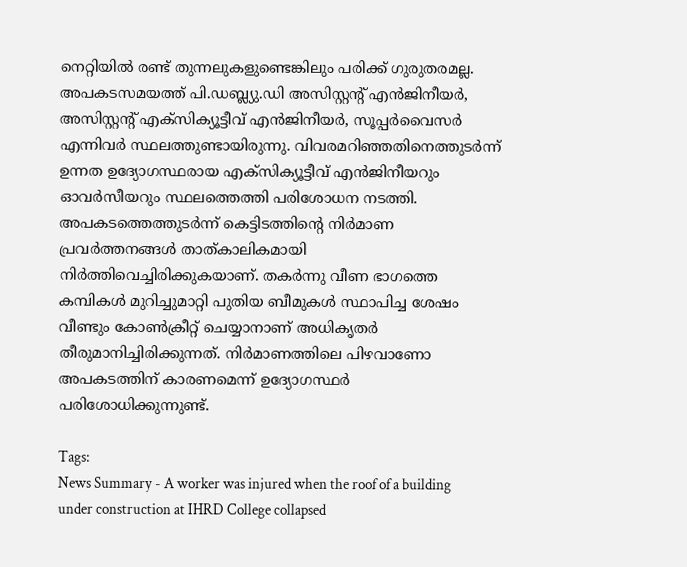നെറ്റിയിൽ രണ്ട് തുന്നലുകളുണ്ടെങ്കിലും പരിക്ക് ഗുരുതരമല്ല. അപകടസമയത്ത് പി.ഡബ്ല്യു.ഡി അസിസ്റ്റന്റ് എൻജിനീയർ, അസിസ്റ്റന്റ് എക്സിക്യൂട്ടീവ് എൻജിനീയർ, സൂപ്പർവൈസർ എന്നിവർ സ്ഥലത്തുണ്ടായിരുന്നു. വിവരമറിഞ്ഞതിനെത്തുടർന്ന് ഉന്നത ഉദ്യോഗസ്ഥരായ എക്സിക്യൂട്ടീവ് എൻജിനീയറും ഓവർസീയറും സ്ഥലത്തെത്തി പരിശോധന നടത്തി. അപകടത്തെത്തുടർന്ന് കെട്ടിടത്തിന്റെ നിർമാണ പ്രവർത്തനങ്ങൾ താത്കാലികമായി നിർത്തിവെച്ചിരിക്കുകയാണ്. തകർന്നു വീണ ഭാഗത്തെ കമ്പികൾ മുറിച്ചുമാറ്റി പുതിയ ബീമുകൾ സ്ഥാപിച്ച ശേഷം വീണ്ടും കോൺക്രീറ്റ് ചെയ്യാനാണ് അധികൃതർ തീരുമാനിച്ചിരിക്കുന്നത്. നിർമാണത്തിലെ പിഴവാണോ അപകടത്തിന് കാരണമെന്ന് ഉദ്യോഗസ്ഥർ പരിശോധിക്കുന്നുണ്ട്.

Tags:
News Summary - A worker was injured when the roof of a building under construction at IHRD College collapsed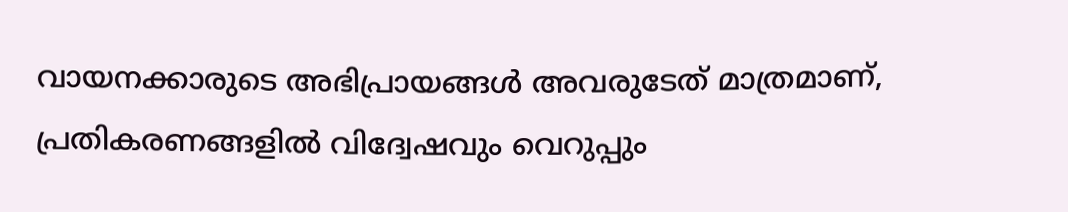വായനക്കാരുടെ അഭിപ്രായങ്ങള്‍ അവരുടേത് മാത്രമാണ്, പ്രതികരണങ്ങളിൽ വിദ്വേഷവും വെറുപ്പും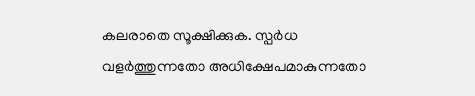കലരാതെ സൂക്ഷിക്കുക. സ്പർധ വളർത്തുന്നതോ അധിക്ഷേപമാകുന്നതോ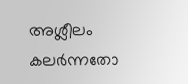അശ്ലീലം കലർന്നതോ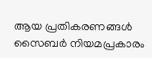ആയ പ്രതികരണങ്ങൾ സൈബർ നിയമപ്രകാരം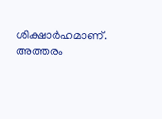ശിക്ഷാർഹമാണ്. അത്തരം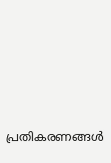പ്രതികരണങ്ങൾ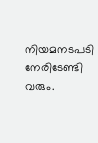നിയമനടപടി നേരിടേണ്ടി വരും.